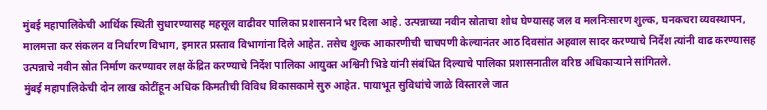मुंबई महापालिकेची आर्थिक स्थिती सुधारण्यासह महसूल वाढीवर पालिका प्रशासनाने भर दिला आहे. उत्पन्नाच्या नवीन स्रोताचा शोध घेण्यासह जल व मलनिःसारण शुल्क, घनकचरा व्यवस्थापन, मालमत्ता कर संकलन व निर्धारण विभाग, इमारत प्रस्ताव विभागांना दिले आहेत. तसेच शुल्क आकारणीची चाचपणी केल्यानंतर आठ दिवसांत अहवाल सादर करण्याचे निर्देश त्यांनी वाढ करण्यासह उत्पन्नाचे नवीन स्रोत निर्माण करण्यावर लक्ष केंद्रित करण्याचे निर्देश पालिका आयुक्त अश्विनी भिडे यांनी संबंधित दिल्याचे पालिका प्रशासनातील वरिष्ठ अधिकाऱ्याने सांगितले.
मुंबई महापालिकेची दोन लाख कोटींहून अधिक किमतीची विविध विकासकामे सुरु आहेत. पायाभूत सुविधांचे जाळे विस्तारले जात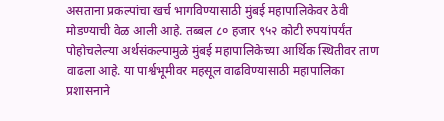असताना प्रकल्पांचा खर्च भागविण्यासाठी मुंबई महापालिकेवर ठेवी मोडण्याची वेळ आली आहे. तब्बल ८० हजार ९५२ कोटी रुपयांपर्यंत पोहोचलेल्या अर्थसंकल्पामुळे मुंबई महापालिकेच्या आर्थिक स्थितीवर ताण वाढला आहे. या पार्श्वभूमीवर महसूल वाढविण्यासाठी महापालिका प्रशासनाने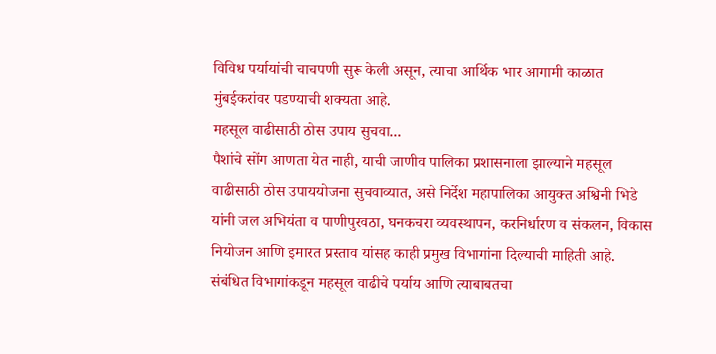विविध पर्यायांची चाचपणी सुरू केली असून, त्याचा आर्थिक भार आगामी काळात मुंबईकरांवर पडण्याची शक्यता आहे.
महसूल वाढीसाठी ठोस उपाय सुचवा...
पैशांचे सोंग आणता येत नाही, याची जाणीव पालिका प्रशासनाला झाल्याने महसूल वाढीसाठी ठोस उपाययोजना सुचवाव्यात, असे निर्देश महापालिका आयुक्त अश्विनी भिडे यांनी जल अभियंता व पाणीपुरवठा, घनकचरा व्यवस्थापन, करनिर्धारण व संकलन, विकास नियोजन आणि इमारत प्रस्ताव यांसह काही प्रमुख विभागांना दिल्याची माहिती आहे. संबंधित विभागांकडून महसूल वाढीचे पर्याय आणि त्याबाबतचा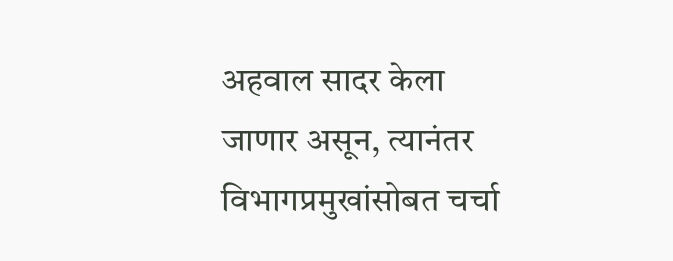अहवाल सादर केला जाणार असून, त्यानंतर विभागप्रमुखांसोबत चर्चा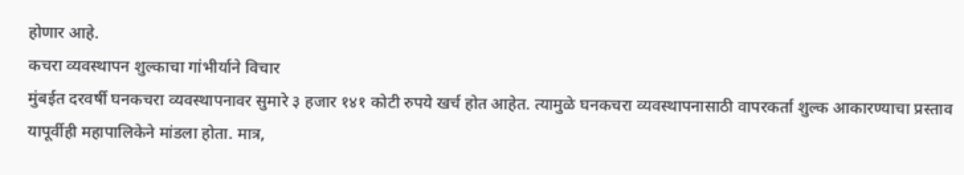होणार आहे.
कचरा व्यवस्थापन शुल्काचा गांभीर्याने विचार
मुंबईत दरवर्षी घनकचरा व्यवस्थापनावर सुमारे ३ हजार १४१ कोटी रुपये खर्च होत आहेत. त्यामुळे घनकचरा व्यवस्थापनासाठी वापरकर्ता शुल्क आकारण्याचा प्रस्ताव यापूर्वीही महापालिकेने मांडला होता. मात्र,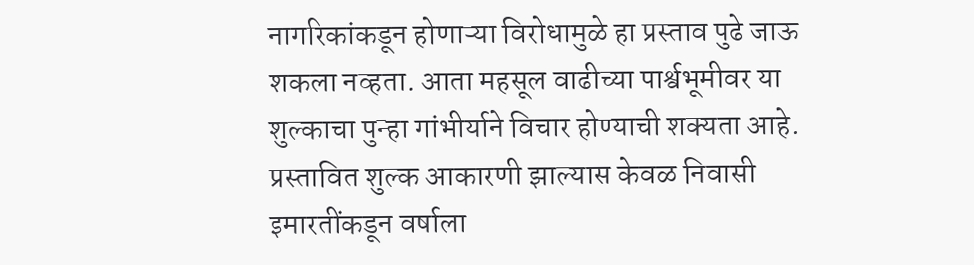नागरिकांकडून होणाऱ्या विरोधामुळे हा प्रस्ताव पुढे जाऊ शकला नव्हता. आता महसूल वाढीच्या पार्श्वभूमीवर या शुल्काचा पुन्हा गांभीर्याने विचार होण्याची शक्यता आहे. प्रस्तावित शुल्क आकारणी झाल्यास केवळ निवासी इमारतींकडून वर्षाला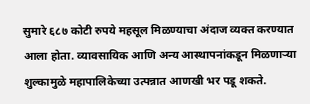सुमारे ६८७ कोटी रुपये महसूल मिळण्याचा अंदाज व्यक्त करण्यात आला होता. व्यावसायिक आणि अन्य आस्थापनांकडून मिळणाऱ्या शुल्कामुळे महापालिकेच्या उत्पन्नात आणखी भर पडू शकते.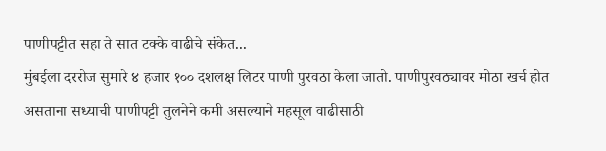पाणीपट्टीत सहा ते सात टक्के वाढीचे संकेत...
मुंबईला दररोज सुमारे ४ हजार १०० दशलक्ष लिटर पाणी पुरवठा केला जातो. पाणीपुरवठ्यावर मोठा खर्च होत असताना सध्याची पाणीपट्टी तुलनेने कमी असल्याने महसूल वाढीसाठी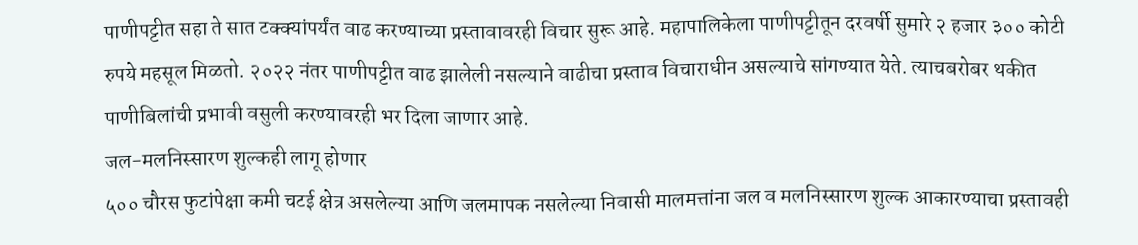पाणीपट्टीत सहा ते सात टक्क्यांपर्यंत वाढ करण्याच्या प्रस्तावावरही विचार सुरू आहे. महापालिकेला पाणीपट्टीतून दरवर्षी सुमारे २ हजार ३०० कोटी रुपये महसूल मिळतो. २०२२ नंतर पाणीपट्टीत वाढ झालेली नसल्याने वाढीचा प्रस्ताव विचाराधीन असल्याचे सांगण्यात येते. त्याचबरोबर थकीत पाणीबिलांची प्रभावी वसुली करण्यावरही भर दिला जाणार आहे.
जल-मलनिस्सारण शुल्कही लागू होणार
५०० चौरस फुटांपेक्षा कमी चटई क्षेत्र असलेल्या आणि जलमापक नसलेल्या निवासी मालमत्तांना जल व मलनिस्सारण शुल्क आकारण्याचा प्रस्तावही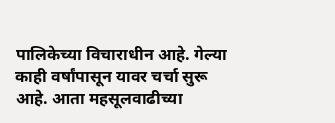पालिकेच्या विचाराधीन आहे. गेल्या काही वर्षांपासून यावर चर्चा सुरू आहे. आता महसूलवाढीच्या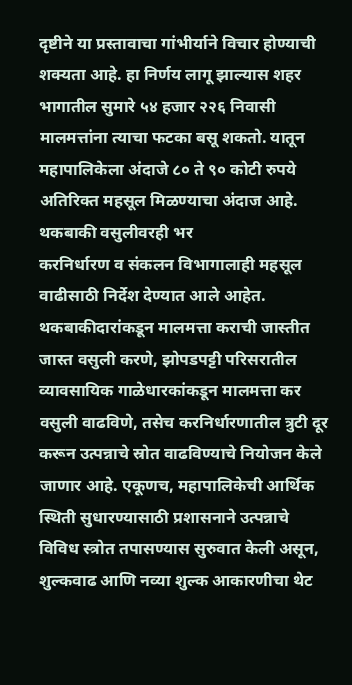दृष्टीने या प्रस्तावाचा गांभीर्याने विचार होण्याची शक्यता आहे. हा निर्णय लागू झाल्यास शहर भागातील सुमारे ५४ हजार २२६ निवासी मालमत्तांना त्याचा फटका बसू शकतो. यातून महापालिकेला अंदाजे ८० ते ९० कोटी रुपये अतिरिक्त महसूल मिळण्याचा अंदाज आहे.
थकबाकी वसुलीवरही भर
करनिर्धारण व संकलन विभागालाही महसूल वाढीसाठी निर्देश देण्यात आले आहेत. थकबाकीदारांकडून मालमत्ता कराची जास्तीत जास्त वसुली करणे, झोपडपट्टी परिसरातील व्यावसायिक गाळेधारकांकडून मालमत्ता कर वसुली वाढविणे, तसेच करनिर्धारणातील त्रुटी दूर करून उत्पन्नाचे स्रोत वाढविण्याचे नियोजन केले जाणार आहे. एकूणच, महापालिकेची आर्थिक स्थिती सुधारण्यासाठी प्रशासनाने उत्पन्नाचे विविध स्त्रोत तपासण्यास सुरुवात केली असून, शुल्कवाढ आणि नव्या शुल्क आकारणीचा थेट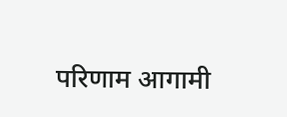परिणाम आगामी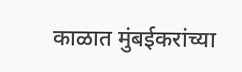काळात मुंबईकरांच्या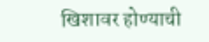खिशावर होण्याची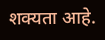शक्यता आहे.